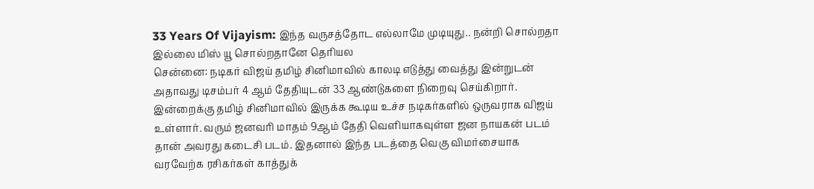33 Years Of Vijayism: இந்த வருசத்தோட எல்லாமே முடியுது.. நன்றி சொல்றதா இல்லை மிஸ் யூ சொல்றதானே தெரியல
சென்னை: நடிகர் விஜய் தமிழ் சினிமாவில் காலடி எடுத்து வைத்து இன்றுடன் அதாவது டிசம்பர் 4 ஆம் தேதியுடன் 33 ஆண்டுகளை நிறைவு செய்கிறார். இன்றைக்கு தமிழ் சினிமாவில் இருக்க கூடிய உச்ச நடிகர்களில் ஒருவராக விஜய் உள்ளார். வரும் ஜனவரி மாதம் 9ஆம் தேதி வெளியாகவுள்ள ஜன நாயகன் படம் தான் அவரது கடைசி படம். இதனால் இந்த படத்தை வெகு விமர்சையாக வரவேற்க ரசிகர்கள் காத்துக்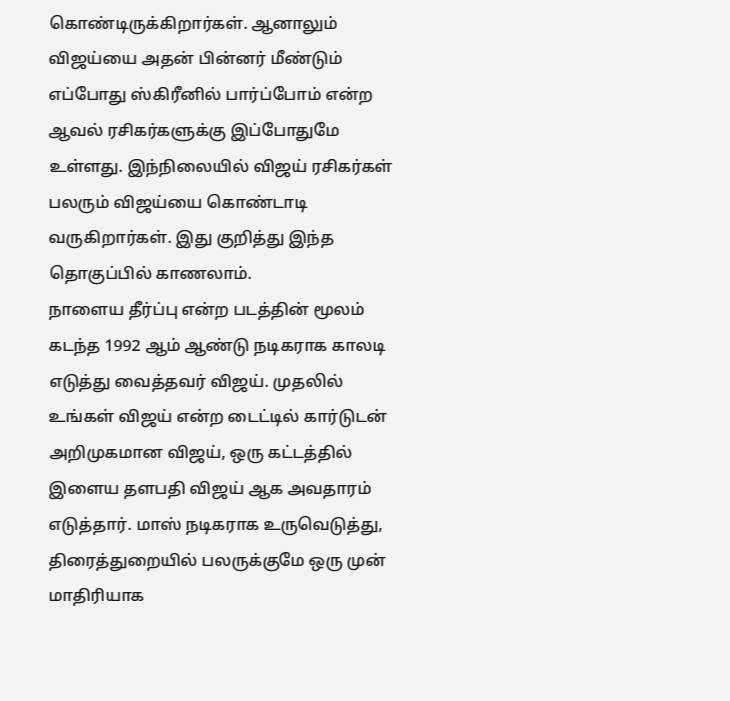கொண்டிருக்கிறார்கள். ஆனாலும் விஜய்யை அதன் பின்னர் மீண்டும் எப்போது ஸ்கிரீனில் பார்ப்போம் என்ற ஆவல் ரசிகர்களுக்கு இப்போதுமே உள்ளது. இந்நிலையில் விஜய் ரசிகர்கள் பலரும் விஜய்யை கொண்டாடி வருகிறார்கள். இது குறித்து இந்த தொகுப்பில் காணலாம்.
நாளைய தீர்ப்பு என்ற படத்தின் மூலம் கடந்த 1992 ஆம் ஆண்டு நடிகராக காலடி எடுத்து வைத்தவர் விஜய். முதலில் உங்கள் விஜய் என்ற டைட்டில் கார்டுடன் அறிமுகமான விஜய், ஒரு கட்டத்தில் இளைய தளபதி விஜய் ஆக அவதாரம் எடுத்தார். மாஸ் நடிகராக உருவெடுத்து, திரைத்துறையில் பலருக்குமே ஒரு முன் மாதிரியாக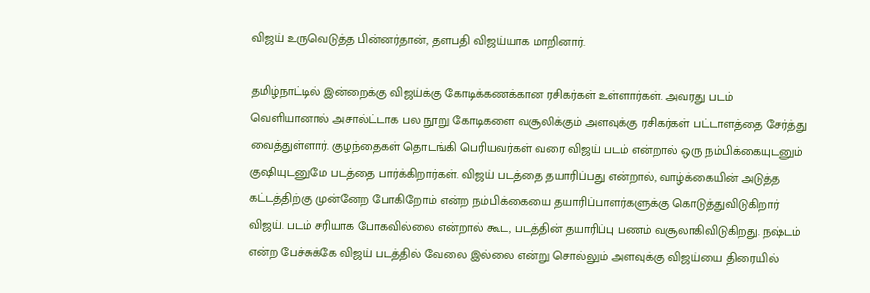விஜய் உருவெடுத்த பின்னர்தான், தளபதி விஜய்யாக மாறினார்.

தமிழ்நாட்டில் இன்றைக்கு விஜய்க்கு கோடிக்கணக்கான ரசிகர்கள் உள்ளார்கள். அவரது படம் வெளியானால் அசால்ட்டாக பல நூறு கோடிகளை வசூலிக்கும் அளவுக்கு ரசிகர்கள் பட்டாளத்தை சேர்த்து வைத்துள்ளார். குழந்தைகள் தொடங்கி பெரியவர்கள் வரை விஜய் படம் என்றால் ஒரு நம்பிக்கையுடனும் குஷியுடனுமே படத்தை பார்க்கிறார்கள். விஜய் படத்தை தயாரிப்பது என்றால், வாழ்க்கையின் அடுத்த கட்டத்திற்கு முன்னேற போகிறோம் என்ற நம்பிக்கையை தயாரிப்பாளர்களுக்கு கொடுத்துவிடுகிறார் விஜய். படம் சரியாக போகவில்லை என்றால் கூட, படத்தின் தயாரிப்பு பணம் வசூலாகிவிடுகிறது. நஷ்டம் என்ற பேச்சுக்கே விஜய் படத்தில் வேலை இல்லை என்று சொல்லும் அளவுக்கு விஜய்யை திரையில்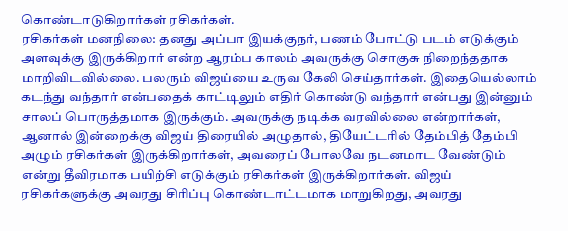கொண்டாடுகிறார்கள் ரசிகர்கள்.
ரசிகர்கள் மனநிலை: தனது அப்பா இயக்குநர், பணம் போட்டு படம் எடுக்கும் அளவுக்கு இருக்கிறார் என்ற ஆரம்ப காலம் அவருக்கு சொகுசு நிறைந்ததாக மாறிவிடவில்லை. பலரும் விஜய்யை உருவ கேலி செய்தார்கள். இதையெல்லாம் கடந்து வந்தார் என்பதைக் காட்டிலும் எதிர் கொண்டு வந்தார் என்பது இன்னும் சாலப் பொருத்தமாக இருக்கும். அவருக்கு நடிக்க வரவில்லை என்றார்கள், ஆனால் இன்றைக்கு விஜய் திரையில் அழுதால், தியேட்டரில் தேம்பித் தேம்பி அழும் ரசிகர்கள் இருக்கிறார்கள், அவரைப் போலவே நடனமாட வேண்டும் என்று தீவிரமாக பயிற்சி எடுக்கும் ரசிகர்கள் இருக்கிறார்கள். விஜய் ரசிகர்களுக்கு அவரது சிரிப்பு கொண்டாட்டமாக மாறுகிறது, அவரது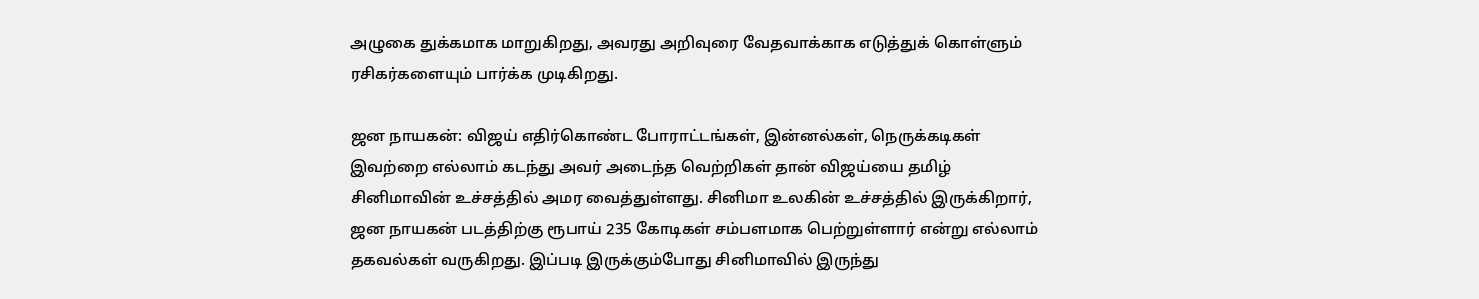அழுகை துக்கமாக மாறுகிறது, அவரது அறிவுரை வேதவாக்காக எடுத்துக் கொள்ளும் ரசிகர்களையும் பார்க்க முடிகிறது.

ஜன நாயகன்: விஜய் எதிர்கொண்ட போராட்டங்கள், இன்னல்கள், நெருக்கடிகள் இவற்றை எல்லாம் கடந்து அவர் அடைந்த வெற்றிகள் தான் விஜய்யை தமிழ் சினிமாவின் உச்சத்தில் அமர வைத்துள்ளது. சினிமா உலகின் உச்சத்தில் இருக்கிறார், ஜன நாயகன் படத்திற்கு ரூபாய் 235 கோடிகள் சம்பளமாக பெற்றுள்ளார் என்று எல்லாம் தகவல்கள் வருகிறது. இப்படி இருக்கும்போது சினிமாவில் இருந்து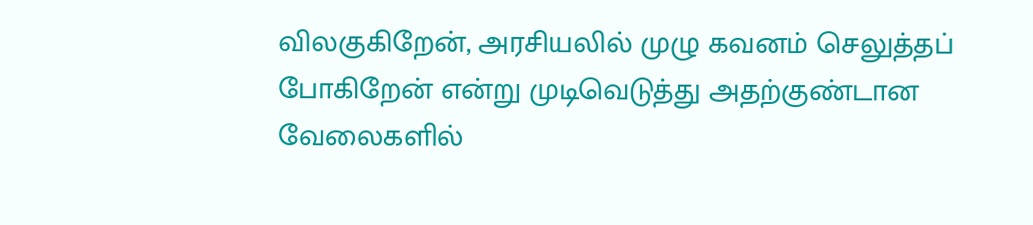விலகுகிறேன், அரசியலில் முழு கவனம் செலுத்தப் போகிறேன் என்று முடிவெடுத்து அதற்குண்டான வேலைகளில்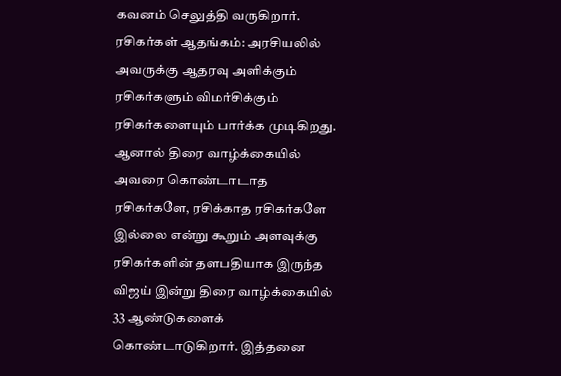கவனம் செலுத்தி வருகிறார்.
ரசிகர்கள் ஆதங்கம்: அரசியலில் அவருக்கு ஆதரவு அளிக்கும் ரசிகர்களும் விமர்சிக்கும் ரசிகர்களையும் பார்க்க முடிகிறது. ஆனால் திரை வாழ்க்கையில் அவரை கொண்டாடாத ரசிகர்களே, ரசிக்காத ரசிகர்களே இல்லை என்று கூறும் அளவுக்கு ரசிகர்களின் தளபதியாக இருந்த விஜய் இன்று திரை வாழ்க்கையில் 33 ஆண்டுகளைக் கொண்டாடுகிறார். இத்தனை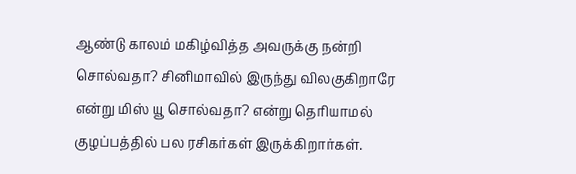ஆண்டு காலம் மகிழ்வித்த அவருக்கு நன்றி சொல்வதா? சினிமாவில் இருந்து விலகுகிறாரே என்று மிஸ் யூ சொல்வதா? என்று தெரியாமல் குழப்பத்தில் பல ரசிகர்கள் இருக்கிறார்கள்.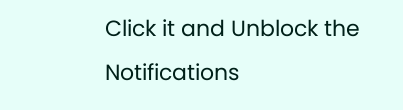Click it and Unblock the Notifications